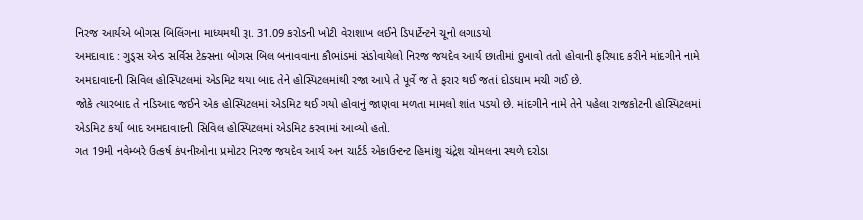નિરજ આર્યએ બોગસ બિલિંગના માધ્યમથી રૂા. 31.09 કરોડની ખોટી વેરાશાખ લઈને ડિપાર્ટેન્ટને ચૂનો લગાડયો
અમદાવાદ : ગુડ્સ એન્ડ સર્વિસ ટેક્સના બોગસ બિલ બનાવવાના કૌભાંડમાં સંડોવાયેલો નિરજ જયદેવ આર્ય છાતીમાં દુખાવો તતો હોવાની ફરિયાદ કરીને માંદગીને નામે અમદાવાદની સિવિલ હોસ્પિટલમાં એડમિટ થયા બાદ તેને હોસ્પિટલમાંથી રજા આપે તે પૂર્વે જ તે ફરાર થઈ જતાં દોડધામ મચી ગઈ છે.
જોકે ત્યારબાદ તે નડિઆદ જઈને એક હોસ્પિટલમાં એડમિટ થઈ ગયો હોવાનું જાણવા મળતા મામલો શાંત પડયો છે. માંદગીને નામે તેને પહેલા રાજકોટની હોસ્પિટલમાં એડમિટ કર્યા બાદ અમદાવાદની સિવિલ હોસ્પિટલમાં એડમિટ કરવામાં આવ્યો હતો.
ગત 19મી નવેમ્બરે ઉત્કર્ષ કંપનીઓના પ્રમોટર નિરજ જયદેવ આર્ય અન ચાર્ટર્ડ એકાઉન્ટન્ટ હિમાંશુ ચંદ્રેશ ચોમલના સ્થળે દરોડા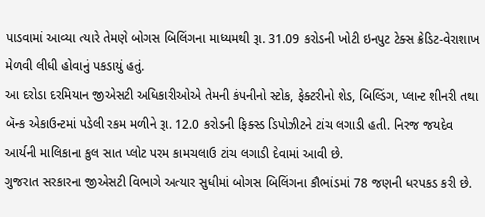પાડવામાં આવ્યા ત્યારે તેમણે બોગસ બિલિંગના માધ્યમથી રૂા. 31.09 કરોડની ખોટી ઇનપુટ ટેક્સ ક્રેડિટ-વેરાશાખ મેળવી લીધી હોવાનું પકડાયું હતું.
આ દરોડા દરમિયાન જીએસટી અધિકારીઓએ તેમની કંપનીનો સ્ટોક, ફેક્ટરીનો શેડ, બિલ્ડિંગ, પ્લાન્ટ શીનરી તથા બૅન્ક એકાઉન્ટમાં પડેલી રકમ મળીને રૂા. 12.0 કરોડની ફિક્સ્ડ ડિપોઝીટને ટાંચ લગાડી હતી. નિરજ જયદેવ આર્યની માલિકાના કુલ સાત પ્લોટ પરમ કામચલાઉ ટાંચ લગાડી દેવામાં આવી છે.
ગુજરાત સરકારના જીએસટી વિભાગે અત્યાર સુધીમાં બોગસ બિલિંગના કૌભાંડમાં 78 જણની ધરપકડ કરી છે.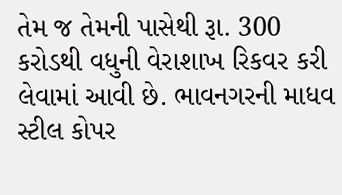તેમ જ તેમની પાસેથી રૂા. 300 કરોડથી વધુની વેરાશાખ રિકવર કરી લેવામાં આવી છે. ભાવનગરની માધવ સ્ટીલ કોપર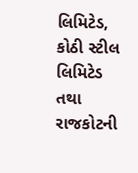લિમિટેડ, કોઠી સ્ટીલ લિમિટેડ તથા રાજકોટની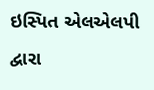ઇસ્પિત એલએલપી દ્વારા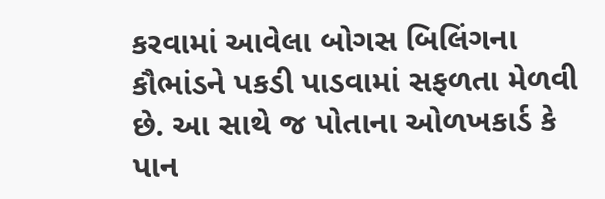કરવામાં આવેલા બોગસ બિલિંગના કૌભાંડને પકડી પાડવામાં સફળતા મેળવી છે. આ સાથે જ પોતાના ઓળખકાર્ડ કે પાન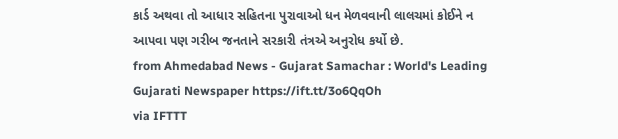કાર્ડ અથવા તો આધાર સહિતના પુરાવાઓ ધન મેળવવાની લાલચમાં કોઈને ન આપવા પણ ગરીબ જનતાને સરકારી તંત્રએ અનુરોધ કર્યો છે.
from Ahmedabad News - Gujarat Samachar : World's Leading Gujarati Newspaper https://ift.tt/3o6QqOh
via IFTTT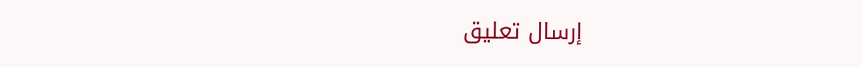إرسال تعليق